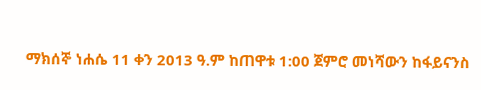ማክሰኞ ነሐሴ 11 ቀን 2013 ዓ.ም ከጠዋቱ 1:00 ጀምሮ መነሻውን ከፋይናንስ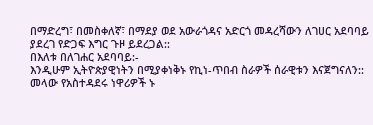በማድረግ፣ በመስቀለኛ፣ በማደያ ወደ አውራጎዳና አድርጎ መዳረሻውን ለገሀር አደባባይ ያደረገ የድጋፍ እግር ጉዞ ይደረጋል::
በእለቱ በለገሐር አደባባይ:-
እንዲሁም ኢትዮጵያዊነትን በሚያቀነቅኑ የኪነ-ጥበብ ስራዎች ሰራዊቱን እናጀግናለን::
መላው የአስተዳደሩ ነዋሪዎች ኑ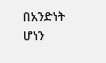በአንድነት ሆነን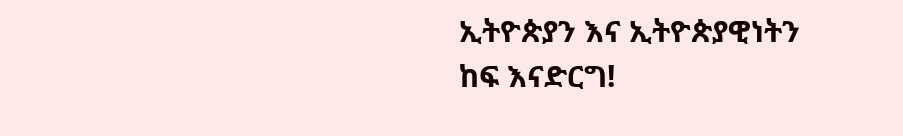ኢትዮጵያን እና ኢትዮጵያዊነትን ከፍ እናድርግ!